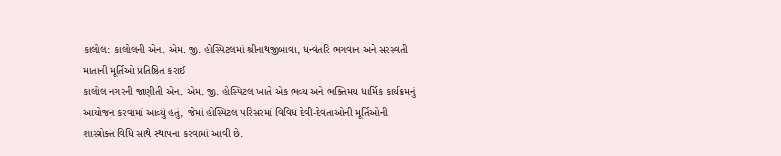કાલોલ: કાલોલની એન. એમ. જી. હોસ્પિટલમાં શ્રીનાથજીબાવા, ધન્વંતરિ ભગવાન અને સરસ્વતી માતાની મૂર્તિઓ પ્રતિષ્ઠિત કરાઈ
કાલોલ નગરની જાણીતી એન. એમ. જી. હોસ્પિટલ ખાતે એક ભવ્ય અને ભક્તિમય ધાર્મિક કાર્યક્રમનું આયોજન કરવામાં આવ્યું હતું, જેમાં હોસ્પિટલ પરિસરમાં વિવિધ દેવી-દેવતાઓની મૂર્તિઓની શાસ્ત્રોક્ત વિધિ સાથે સ્થાપના કરવામાં આવી છે.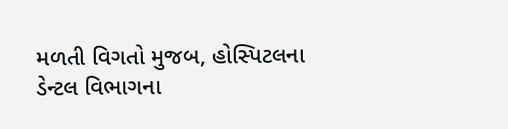મળતી વિગતો મુજબ, હોસ્પિટલના ડેન્ટલ વિભાગના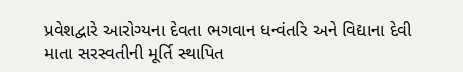પ્રવેશદ્વારે આરોગ્યના દેવતા ભગવાન ધન્વંતરિ અને વિદ્યાના દેવી માતા સરસ્વતીની મૂર્તિ સ્થાપિત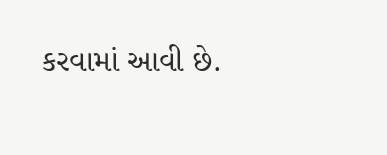કરવામાં આવી છે.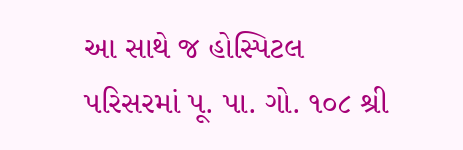આ સાથે જ હોસ્પિટલ પરિસરમાં પૂ. પા. ગો. ૧૦૮ શ્રી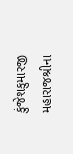કુંજેશકુમારજી મહારાજશ્રીના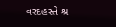વરદહસ્તે શ્ર